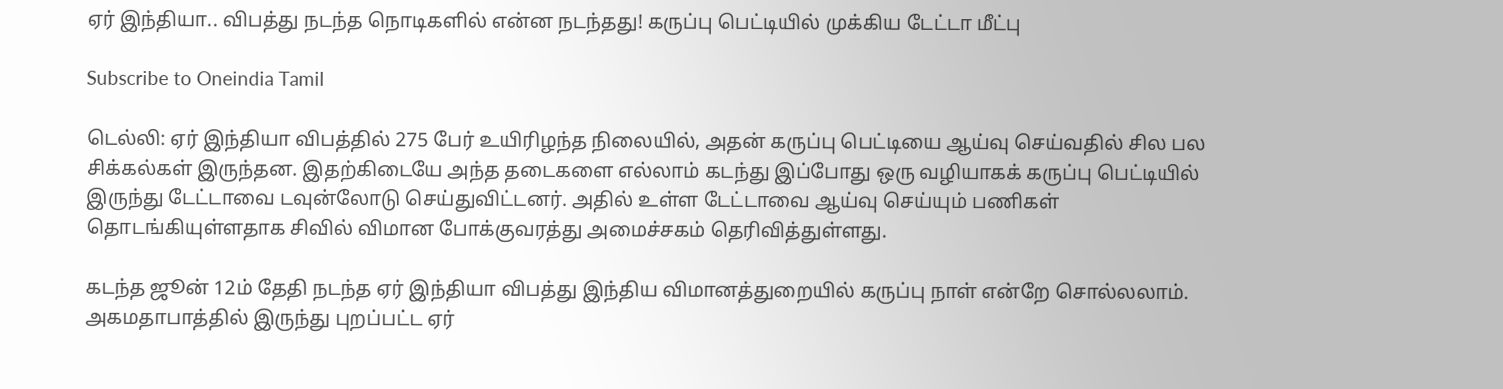ஏர் இந்தியா.. விபத்து நடந்த நொடிகளில் என்ன நடந்தது! கருப்பு பெட்டியில் முக்கிய டேட்டா மீட்பு

Subscribe to Oneindia Tamil

டெல்லி: ஏர் இந்தியா விபத்தில் 275 பேர் உயிரிழந்த நிலையில், அதன் கருப்பு பெட்டியை ஆய்வு செய்வதில் சில பல சிக்கல்கள் இருந்தன. இதற்கிடையே அந்த தடைகளை எல்லாம் கடந்து இப்போது ஒரு வழியாகக் கருப்பு பெட்டியில் இருந்து டேட்டாவை டவுன்லோடு செய்துவிட்டனர். அதில் உள்ள டேட்டாவை ஆய்வு செய்யும் பணிகள் தொடங்கியுள்ளதாக சிவில் விமான போக்குவரத்து அமைச்சகம் தெரிவித்துள்ளது.

கடந்த ஜூன் 12ம் தேதி நடந்த ஏர் இந்தியா விபத்து இந்திய விமானத்துறையில் கருப்பு நாள் என்றே சொல்லலாம். அகமதாபாத்தில் இருந்து புறப்பட்ட ஏர்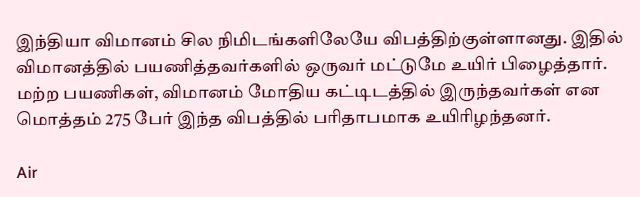இந்தியா விமானம் சில நிமிடங்களிலேயே விபத்திற்குள்ளானது. இதில் விமானத்தில் பயணித்தவர்களில் ஒருவர் மட்டுமே உயிர் பிழைத்தார். மற்ற பயணிகள், விமானம் மோதிய கட்டிடத்தில் இருந்தவர்கள் என மொத்தம் 275 பேர் இந்த விபத்தில் பரிதாபமாக உயிரிழந்தனர்.

Air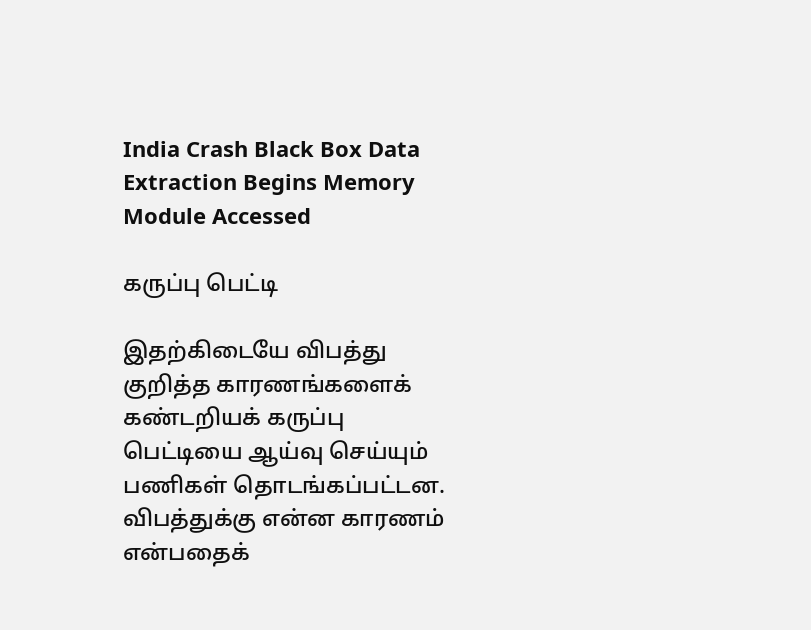India Crash Black Box Data Extraction Begins Memory Module Accessed

கருப்பு பெட்டி

இதற்கிடையே விபத்து குறித்த காரணங்களைக் கண்டறியக் கருப்பு பெட்டியை ஆய்வு செய்யும் பணிகள் தொடங்கப்பட்டன. விபத்துக்கு என்ன காரணம் என்பதைக்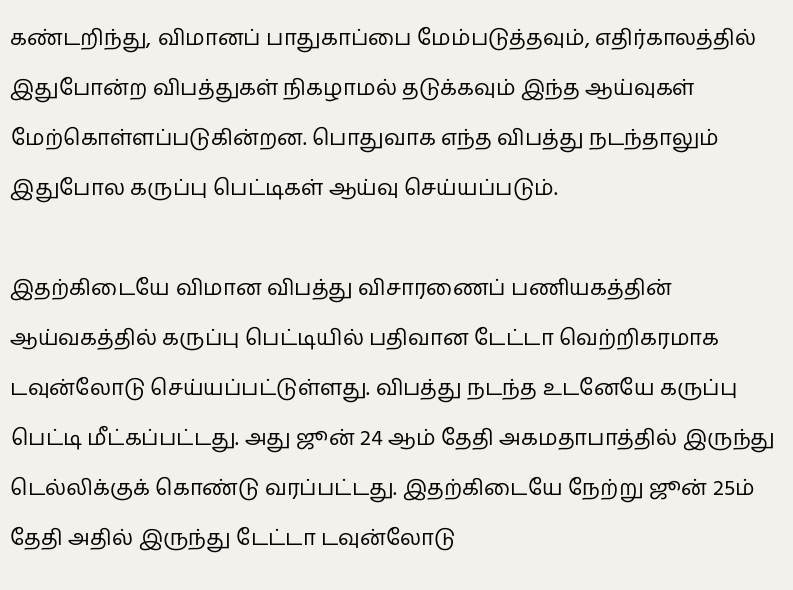கண்டறிந்து, விமானப் பாதுகாப்பை மேம்படுத்தவும், எதிர்காலத்தில் இதுபோன்ற விபத்துகள் நிகழாமல் தடுக்கவும் இந்த ஆய்வுகள் மேற்கொள்ளப்படுகின்றன. பொதுவாக எந்த விபத்து நடந்தாலும் இதுபோல கருப்பு பெட்டிகள் ஆய்வு செய்யப்படும்.

இதற்கிடையே விமான விபத்து விசாரணைப் பணியகத்தின் ஆய்வகத்தில் கருப்பு பெட்டியில் பதிவான டேட்டா வெற்றிகரமாக டவுன்லோடு செய்யப்பட்டுள்ளது. விபத்து நடந்த உடனேயே கருப்பு பெட்டி மீட்கப்பட்டது. அது ஜூன் 24 ஆம் தேதி அகமதாபாத்தில் இருந்து டெல்லிக்குக் கொண்டு வரப்பட்டது. இதற்கிடையே நேற்று ஜூன் 25ம் தேதி அதில் இருந்து டேட்டா டவுன்லோடு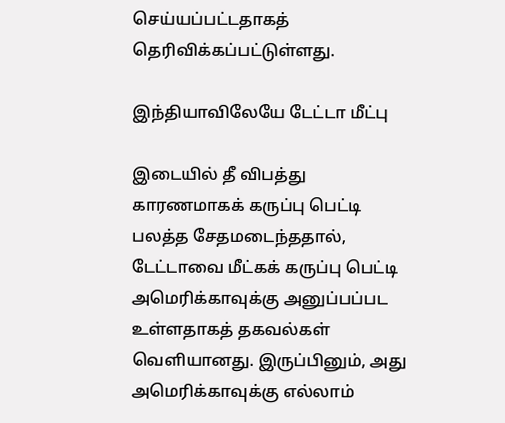செய்யப்பட்டதாகத் தெரிவிக்கப்பட்டுள்ளது.

இந்தியாவிலேயே டேட்டா மீட்பு

இடையில் தீ விபத்து காரணமாகக் கருப்பு பெட்டி பலத்த சேதமடைந்ததால், டேட்டாவை மீட்கக் கருப்பு பெட்டி அமெரிக்காவுக்கு அனுப்பப்பட உள்ளதாகத் தகவல்கள் வெளியானது. இருப்பினும், அது அமெரிக்காவுக்கு எல்லாம்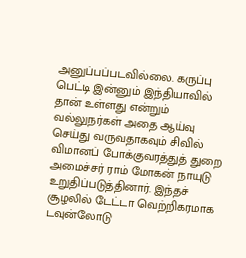அனுப்பப்படவில்லை. கருப்பு பெட்டி இன்னும் இந்தியாவில் தான் உள்ளது என்றும் வல்லுநர்கள் அதை ஆய்வு செய்து வருவதாகவும் சிவில் விமானப் போக்குவரத்துத் துறை அமைச்சர் ராம் மோகன் நாயுடு உறுதிப்படுத்தினார். இந்தச் சூழலில் டேட்டா வெற்றிகரமாக டவுன்லோடு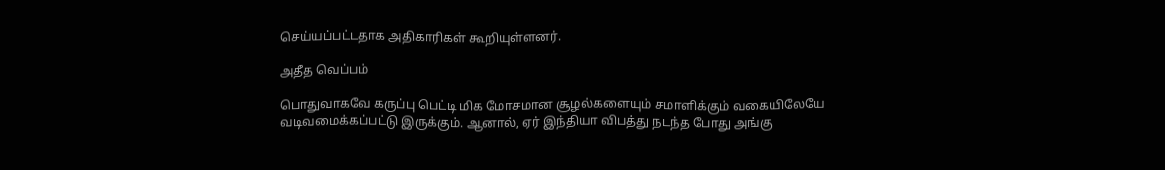செய்யப்பட்டதாக அதிகாரிகள் கூறியுள்ளனர்.

அதீத வெப்பம்

பொதுவாகவே கருப்பு பெட்டி மிக மோசமான சூழல்களையும் சமாளிக்கும் வகையிலேயே வடிவமைக்கப்பட்டு இருக்கும். ஆனால், ஏர் இந்தியா விபத்து நடந்த போது அங்கு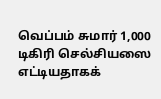வெப்பம் சுமார் 1,000 டிகிரி செல்சியஸை எட்டியதாகக்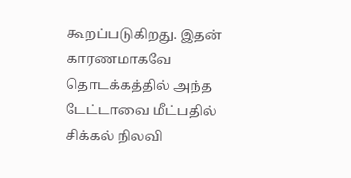கூறப்படுகிறது. இதன் காரணமாகவே தொடக்கத்தில் அந்த டேட்டாவை மீட்பதில் சிக்கல் நிலவி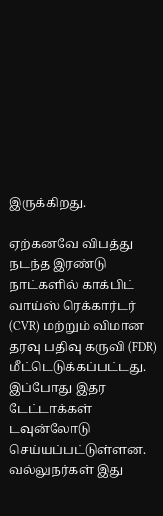இருக்கிறது.

ஏற்கனவே விபத்து நடந்த இரண்டு நாட்களில் காக்பிட் வாய்ஸ் ரெக்கார்டர் (CVR) மற்றும் விமான தரவு பதிவு கருவி (FDR) மீட்டெடுக்கப்பட்டது. இப்போது இதர டேட்டாக்கள் டவுன்லோடு செய்யப்பட்டுள்ளன. வல்லுநர்கள் இது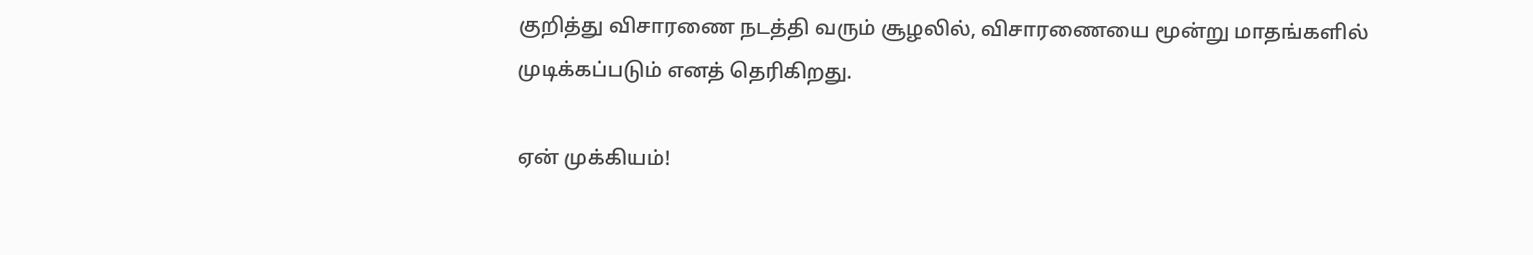குறித்து விசாரணை நடத்தி வரும் சூழலில், விசாரணையை மூன்று மாதங்களில் முடிக்கப்படும் எனத் தெரிகிறது.

ஏன் முக்கியம்!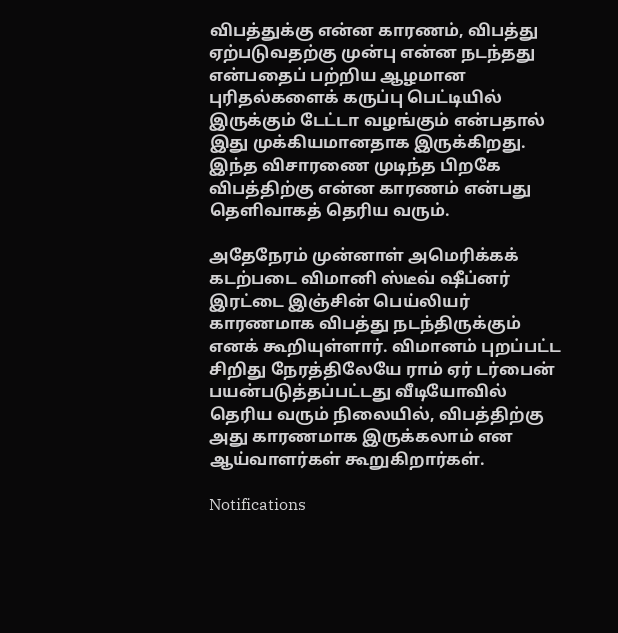விபத்துக்கு என்ன காரணம், விபத்து ஏற்படுவதற்கு முன்பு என்ன நடந்தது என்பதைப் பற்றிய ஆழமான புரிதல்களைக் கருப்பு பெட்டியில் இருக்கும் டேட்டா வழங்கும் என்பதால் இது முக்கியமானதாக இருக்கிறது. இந்த விசாரணை முடிந்த பிறகே விபத்திற்கு என்ன காரணம் என்பது தெளிவாகத் தெரிய வரும்.

அதேநேரம் முன்னாள் அமெரிக்கக் கடற்படை விமானி ஸ்டீவ் ஷீப்னர் இரட்டை இஞ்சின் பெய்லியர் காரணமாக விபத்து நடந்திருக்கும் எனக் கூறியுள்ளார். விமானம் புறப்பட்ட சிறிது நேரத்திலேயே ராம் ஏர் டர்பைன் பயன்படுத்தப்பட்டது வீடியோவில் தெரிய வரும் நிலையில், விபத்திற்கு அது காரணமாக இருக்கலாம் என ஆய்வாளர்கள் கூறுகிறார்கள்.

Notifications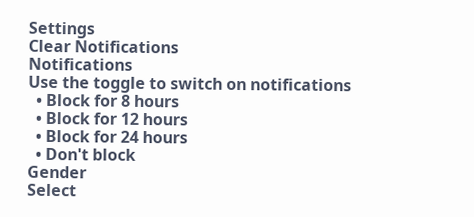Settings
Clear Notifications
Notifications
Use the toggle to switch on notifications
  • Block for 8 hours
  • Block for 12 hours
  • Block for 24 hours
  • Don't block
Gender
Select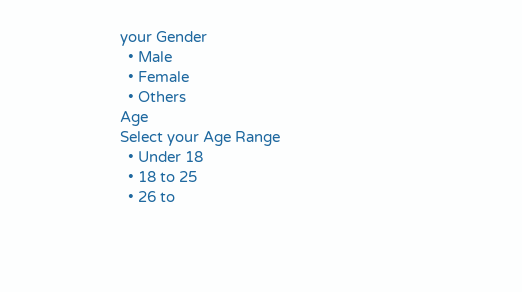your Gender
  • Male
  • Female
  • Others
Age
Select your Age Range
  • Under 18
  • 18 to 25
  • 26 to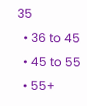35
  • 36 to 45
  • 45 to 55
  • 55+